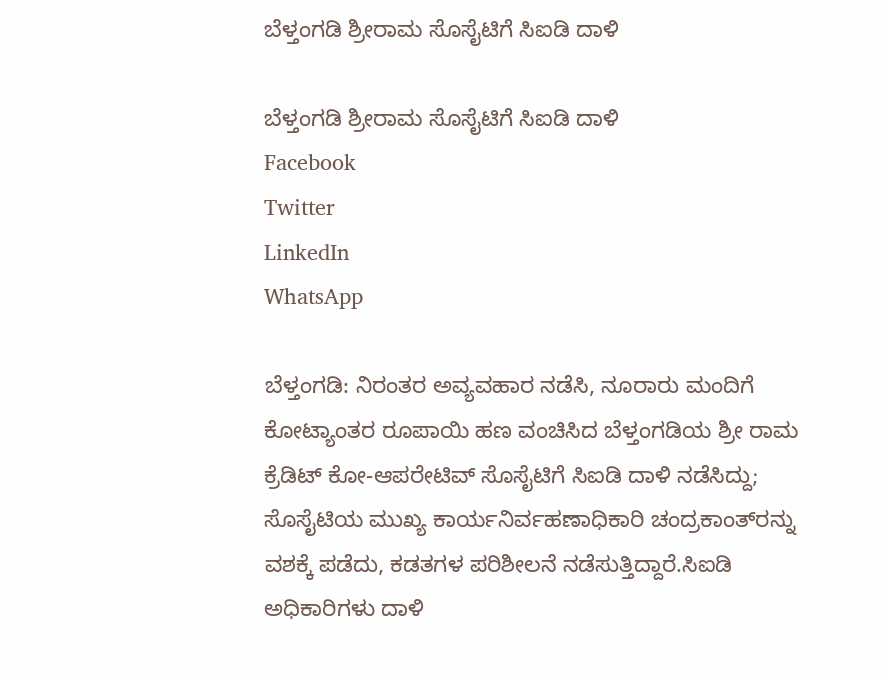ಬೆಳ್ತಂಗಡಿ ಶ್ರೀರಾಮ ಸೊಸೈಟಿಗೆ ಸಿಐಡಿ ದಾಳಿ

ಬೆಳ್ತಂಗಡಿ ಶ್ರೀರಾಮ ಸೊಸೈಟಿಗೆ ಸಿಐಡಿ ದಾಳಿ
Facebook
Twitter
LinkedIn
WhatsApp

ಬೆಳ್ತಂಗಡಿ: ನಿರಂತರ ಅವ್ಯವಹಾರ ನಡೆಸಿ, ನೂರಾರು ಮಂದಿಗೆ ಕೋಟ್ಯಾಂತರ ರೂಪಾಯಿ ಹಣ ವಂಚಿಸಿದ ಬೆಳ್ತಂಗಡಿಯ ಶ್ರೀ ರಾಮ ಕ್ರೆಡಿಟ್ ಕೋ-ಆಪರೇಟಿವ್ ಸೊಸೈಟಿಗೆ ಸಿಐಡಿ ದಾಳಿ ನಡೆಸಿದ್ದು; ಸೊಸೈಟಿಯ ಮುಖ್ಯ ಕಾರ್ಯನಿರ್ವಹಣಾಧಿಕಾರಿ ಚಂದ್ರಕಾಂತ್‌ರನ್ನು ವಶಕ್ಕೆ ಪಡೆದು, ಕಡತಗಳ ಪರಿಶೀಲನೆ ನಡೆಸುತ್ತಿದ್ದಾರೆ.ಸಿಐಡಿ ಅಧಿಕಾರಿಗಳು ದಾಳಿ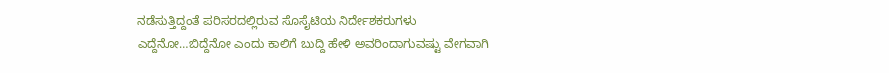ನಡೆಸುತ್ತಿದ್ದಂತೆ ಪರಿಸರದಲ್ಲಿರುವ ಸೊಸೈಟಿಯ ನಿರ್ದೇಶಕರುಗಳು ಎದ್ದೆನೋ…ಬಿದ್ದೆನೋ ಎಂದು ಕಾಲಿಗೆ ಬುದ್ದಿ ಹೇಳಿ ಅವರಿಂದಾಗುವಷ್ಟು ವೇಗವಾಗಿ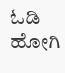ಓಡಿ ಹೋಗಿ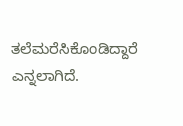ತಲೆಮರೆಸಿಕೊಂಡಿದ್ದಾರೆ ಎನ್ನಲಾಗಿದೆ.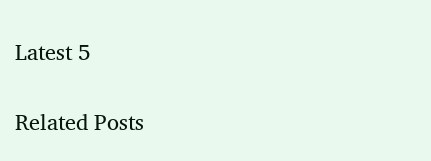Latest 5

Related Posts